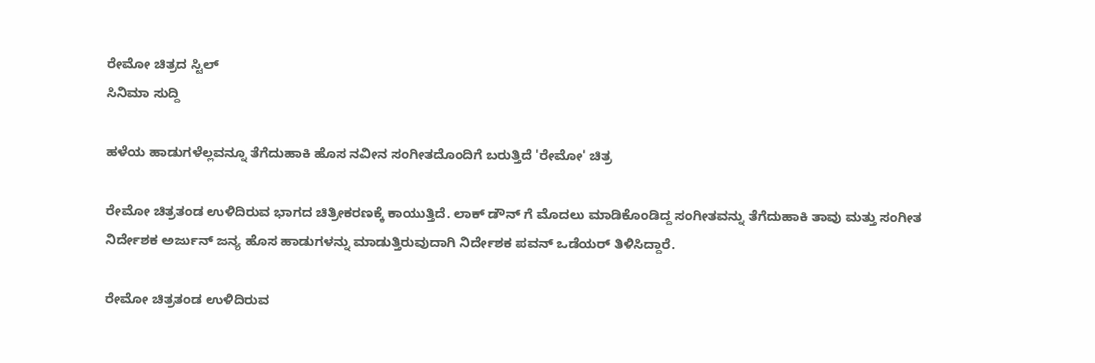ರೇಮೋ ಚಿತ್ರದ ಸ್ಟಿಲ್
ಸಿನಿಮಾ ಸುದ್ದಿ

ಹಳೆಯ ಹಾಡುಗಳೆಲ್ಲವನ್ನೂ ತೆಗೆದುಹಾಕಿ ಹೊಸ ನವೀನ ಸಂಗೀತದೊಂದಿಗೆ ಬರುತ್ತಿದೆ 'ರೇಮೋ' ಚಿತ್ರ

ರೇಮೋ ಚಿತ್ರತಂಡ ಉಳಿದಿರುವ ಭಾಗದ ಚಿತ್ರೀಕರಣಕ್ಕೆ ಕಾಯುತ್ತಿದೆ. ಲಾಕ್ ಡೌನ್ ಗೆ ಮೊದಲು ಮಾಡಿಕೊಂಡಿದ್ದ ಸಂಗೀತವನ್ನು ತೆಗೆದುಹಾಕಿ ತಾವು ಮತ್ತು ಸಂಗೀತ ನಿರ್ದೇಶಕ ಅರ್ಜುನ್ ಜನ್ಯ ಹೊಸ ಹಾಡುಗಳನ್ನು ಮಾಡುತ್ತಿರುವುದಾಗಿ ನಿರ್ದೇಶಕ ಪವನ್ ಒಡೆಯರ್ ತಿಳಿಸಿದ್ದಾರೆ.

ರೇಮೋ ಚಿತ್ರತಂಡ ಉಳಿದಿರುವ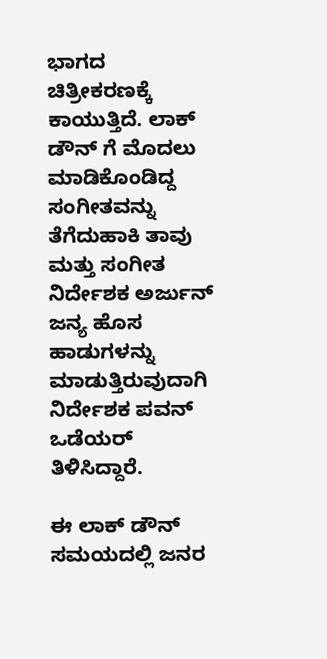ಭಾಗದ ಚಿತ್ರೀಕರಣಕ್ಕೆ ಕಾಯುತ್ತಿದೆ. ಲಾಕ್ ಡೌನ್ ಗೆ ಮೊದಲು ಮಾಡಿಕೊಂಡಿದ್ದ ಸಂಗೀತವನ್ನು ತೆಗೆದುಹಾಕಿ ತಾವು ಮತ್ತು ಸಂಗೀತ ನಿರ್ದೇಶಕ ಅರ್ಜುನ್ ಜನ್ಯ ಹೊಸ ಹಾಡುಗಳನ್ನು ಮಾಡುತ್ತಿರುವುದಾಗಿ ನಿರ್ದೇಶಕ ಪವನ್ ಒಡೆಯರ್ ತಿಳಿಸಿದ್ದಾರೆ.

ಈ ಲಾಕ್ ಡೌನ್ ಸಮಯದಲ್ಲಿ ಜನರ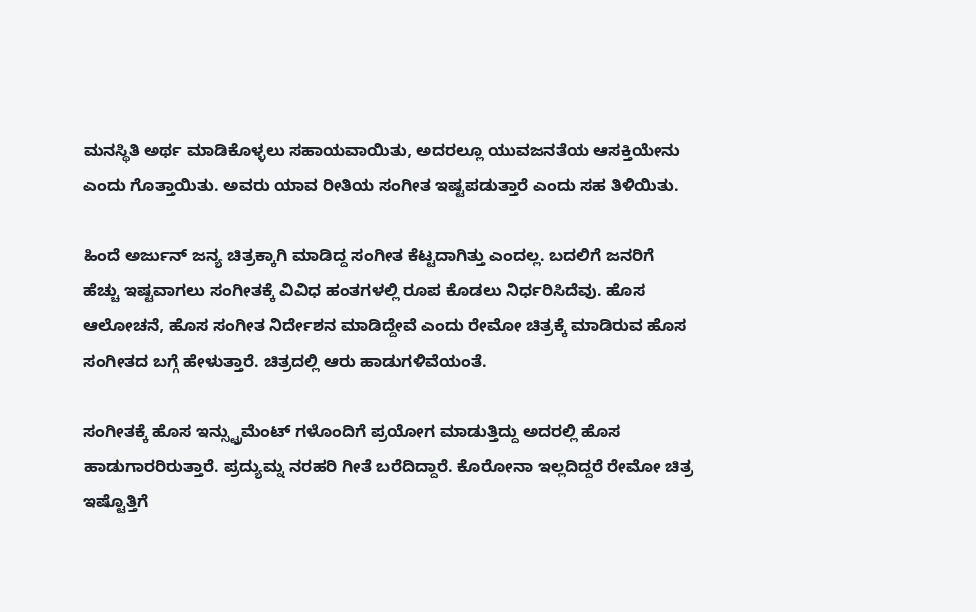ಮನಸ್ಥಿತಿ ಅರ್ಥ ಮಾಡಿಕೊಳ್ಳಲು ಸಹಾಯವಾಯಿತು, ಅದರಲ್ಲೂ ಯುವಜನತೆಯ ಆಸಕ್ತಿಯೇನು ಎಂದು ಗೊತ್ತಾಯಿತು. ಅವರು ಯಾವ ರೀತಿಯ ಸಂಗೀತ ಇಷ್ಟಪಡುತ್ತಾರೆ ಎಂದು ಸಹ ತಿಳಿಯಿತು.

ಹಿಂದೆ ಅರ್ಜುನ್ ಜನ್ಯ ಚಿತ್ರಕ್ಕಾಗಿ ಮಾಡಿದ್ದ ಸಂಗೀತ ಕೆಟ್ಟದಾಗಿತ್ತು ಎಂದಲ್ಲ. ಬದಲಿಗೆ ಜನರಿಗೆ ಹೆಚ್ಚು ಇಷ್ಟವಾಗಲು ಸಂಗೀತಕ್ಕೆ ವಿವಿಧ ಹಂತಗಳಲ್ಲಿ ರೂಪ ಕೊಡಲು ನಿರ್ಧರಿಸಿದೆವು. ಹೊಸ ಆಲೋಚನೆ, ಹೊಸ ಸಂಗೀತ ನಿರ್ದೇಶನ ಮಾಡಿದ್ದೇವೆ ಎಂದು ರೇಮೋ ಚಿತ್ರಕ್ಕೆ ಮಾಡಿರುವ ಹೊಸ ಸಂಗೀತದ ಬಗ್ಗೆ ಹೇಳುತ್ತಾರೆ. ಚಿತ್ರದಲ್ಲಿ ಆರು ಹಾಡುಗಳಿವೆಯಂತೆ.

ಸಂಗೀತಕ್ಕೆ ಹೊಸ ಇನ್ಸ್ಟ್ರುಮೆಂಟ್ ಗಳೊಂದಿಗೆ ಪ್ರಯೋಗ ಮಾಡುತ್ತಿದ್ದು ಅದರಲ್ಲಿ ಹೊಸ ಹಾಡುಗಾರರಿರುತ್ತಾರೆ. ಪ್ರದ್ಯುಮ್ನ ನರಹರಿ ಗೀತೆ ಬರೆದಿದ್ದಾರೆ. ಕೊರೋನಾ ಇಲ್ಲದಿದ್ದರೆ ರೇಮೋ ಚಿತ್ರ ಇಷ್ಟೊತ್ತಿಗೆ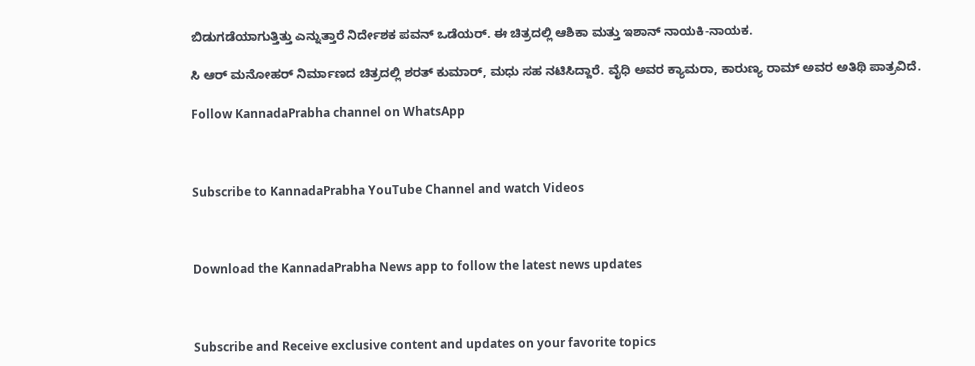ಬಿಡುಗಡೆಯಾಗುತ್ತಿತ್ತು ಎನ್ನುತ್ತಾರೆ ನಿರ್ದೇಶಕ ಪವನ್ ಒಡೆಯರ್. ಈ ಚಿತ್ರದಲ್ಲಿ ಆಶಿಕಾ ಮತ್ತು ಇಶಾನ್ ನಾಯಕಿ-ನಾಯಕ.

ಸಿ ಆರ್ ಮನೋಹರ್ ನಿರ್ಮಾಣದ ಚಿತ್ರದಲ್ಲಿ ಶರತ್ ಕುಮಾರ್, ಮಧು ಸಹ ನಟಿಸಿದ್ದಾರೆ. ವೈಧಿ ಅವರ ಕ್ಯಾಮರಾ, ಕಾರುಣ್ಯ ರಾಮ್ ಅವರ ಅತಿಥಿ ಪಾತ್ರವಿದೆ.

Follow KannadaPrabha channel on WhatsApp



Subscribe to KannadaPrabha YouTube Channel and watch Videos



Download the KannadaPrabha News app to follow the latest news updates



Subscribe and Receive exclusive content and updates on your favorite topics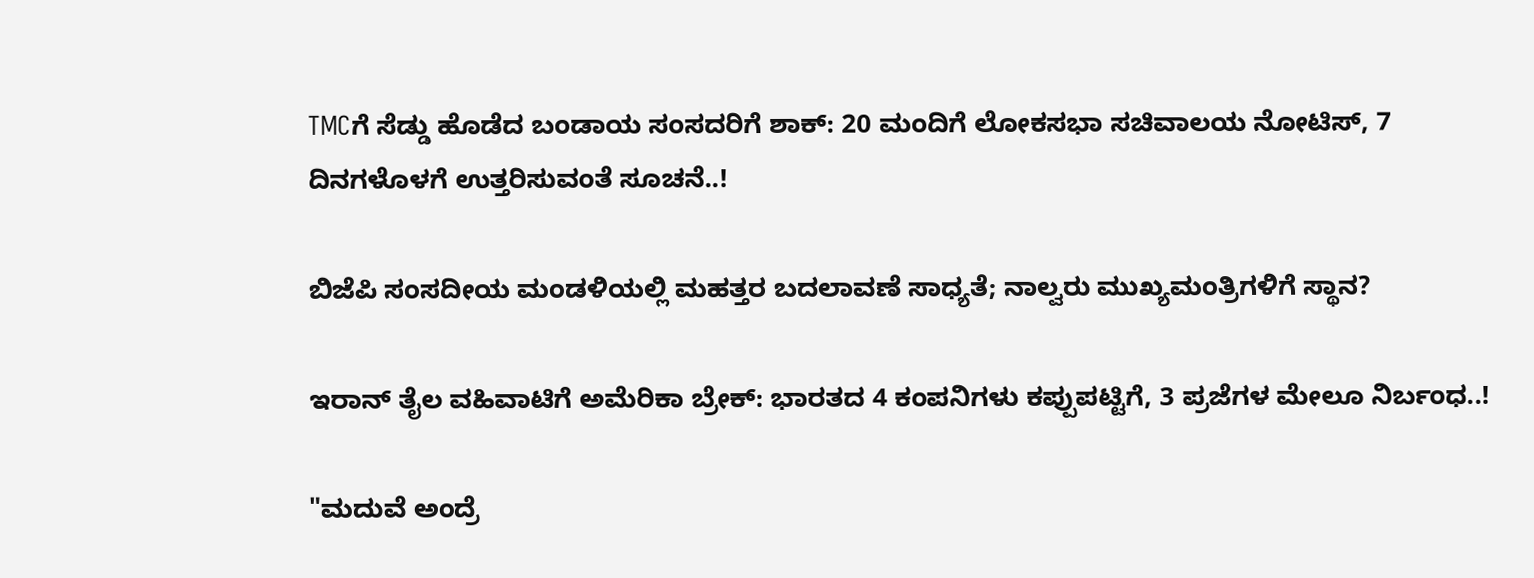TMCಗೆ ಸೆಡ್ಡು ಹೊಡೆದ ಬಂಡಾಯ ಸಂಸದರಿಗೆ ಶಾಕ್‌: 20 ಮಂದಿಗೆ ಲೋಕಸಭಾ ಸಚಿವಾಲಯ ನೋಟಿಸ್‌, 7 ದಿನಗಳೊಳಗೆ ಉತ್ತರಿಸುವಂತೆ ಸೂಚನೆ..!

ಬಿಜೆಪಿ ಸಂಸದೀಯ ಮಂಡಳಿಯಲ್ಲಿ ಮಹತ್ತರ ಬದಲಾವಣೆ ಸಾಧ್ಯತೆ; ನಾಲ್ವರು ಮುಖ್ಯಮಂತ್ರಿಗಳಿಗೆ ಸ್ಥಾನ?

ಇರಾನ್‌ ತೈಲ ವಹಿವಾಟಿಗೆ ಅಮೆರಿಕಾ ಬ್ರೇಕ್: ಭಾರತದ 4 ಕಂಪನಿಗಳು ಕಪ್ಪುಪಟ್ಟಿಗೆ, 3 ಪ್ರಜೆಗಳ ಮೇಲೂ ನಿರ್ಬಂಧ..!

"ಮದುವೆ ಅಂದ್ರೆ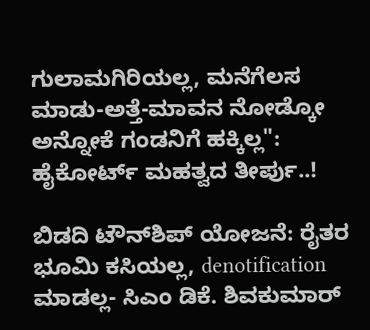ಗುಲಾಮಗಿರಿಯಲ್ಲ, ಮನೆಗೆಲಸ ಮಾಡು-ಅತ್ತೆ-ಮಾವನ ನೋಡ್ಕೋ ಅನ್ನೋಕೆ ಗಂಡನಿಗೆ ಹಕ್ಕಿಲ್ಲ": ಹೈಕೋರ್ಟ್ ಮಹತ್ವದ ತೀರ್ಪು..!

ಬಿಡದಿ ಟೌನ್‌ಶಿಪ್‌ ಯೋಜನೆ: ರೈತರ ಭೂಮಿ ಕಸಿಯಲ್ಲ, denotification ಮಾಡಲ್ಲ- ಸಿಎಂ ಡಿಕೆ. ಶಿವಕುಮಾರ್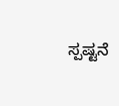ಸ್ಪಷ್ಟನೆ